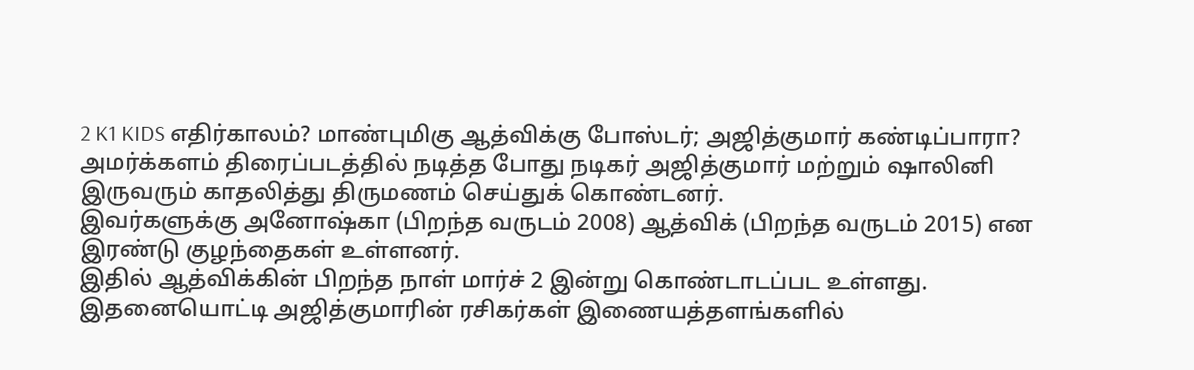2 K1 KIDS எதிர்காலம்? மாண்புமிகு ஆத்விக்கு போஸ்டர்; அஜித்குமார் கண்டிப்பாரா?
அமர்க்களம் திரைப்படத்தில் நடித்த போது நடிகர் அஜித்குமார் மற்றும் ஷாலினி இருவரும் காதலித்து திருமணம் செய்துக் கொண்டனர்.
இவர்களுக்கு அனோஷ்கா (பிறந்த வருடம் 2008) ஆத்விக் (பிறந்த வருடம் 2015) என இரண்டு குழந்தைகள் உள்ளனர்.
இதில் ஆத்விக்கின் பிறந்த நாள் மார்ச் 2 இன்று கொண்டாடப்பட உள்ளது.
இதனையொட்டி அஜித்குமாரின் ரசிகர்கள் இணையத்தளங்களில்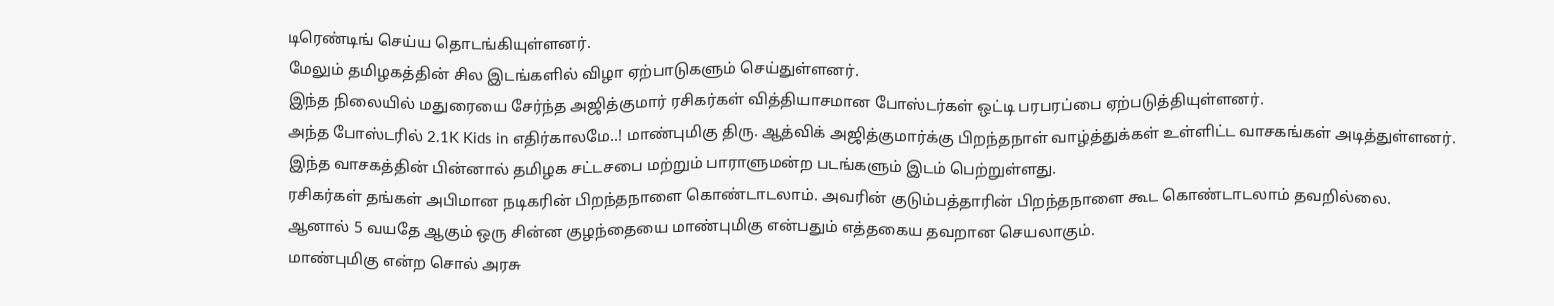டிரெண்டிங் செய்ய தொடங்கியுள்ளனர்.
மேலும் தமிழகத்தின் சில இடங்களில் விழா ஏற்பாடுகளும் செய்துள்ளனர்.
இந்த நிலையில் மதுரையை சேர்ந்த அஜித்குமார் ரசிகர்கள் வித்தியாசமான போஸ்டர்கள் ஒட்டி பரபரப்பை ஏற்படுத்தியுள்ளனர்.
அந்த போஸ்டரில் 2.1K Kids in எதிர்காலமே..! மாண்புமிகு திரு. ஆத்விக் அஜித்குமார்க்கு பிறந்தநாள் வாழ்த்துக்கள் உள்ளிட்ட வாசகங்கள் அடித்துள்ளனர்.
இந்த வாசகத்தின் பின்னால் தமிழக சட்டசபை மற்றும் பாராளுமன்ற படங்களும் இடம் பெற்றுள்ளது.
ரசிகர்கள் தங்கள் அபிமான நடிகரின் பிறந்தநாளை கொண்டாடலாம். அவரின் குடும்பத்தாரின் பிறந்தநாளை கூட கொண்டாடலாம் தவறில்லை.
ஆனால் 5 வயதே ஆகும் ஒரு சின்ன குழந்தையை மாண்புமிகு என்பதும் எத்தகைய தவறான செயலாகும்.
மாண்புமிகு என்ற சொல் அரசு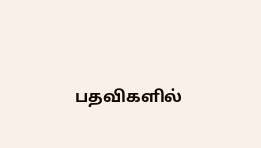பதவிகளில்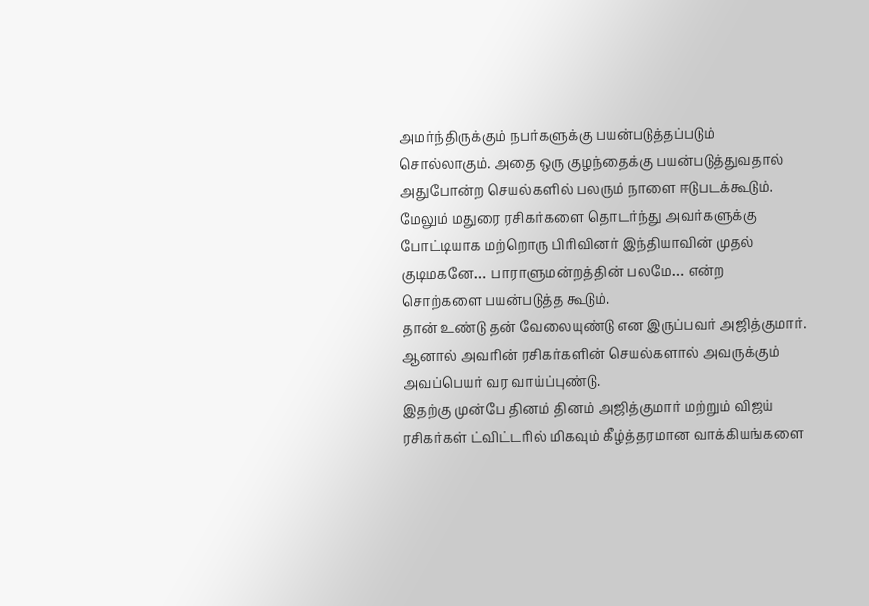அமர்ந்திருக்கும் நபர்களுக்கு பயன்படுத்தப்படும் சொல்லாகும். அதை ஒரு குழந்தைக்கு பயன்படுத்துவதால் அதுபோன்ற செயல்களில் பலரும் நாளை ஈடுபடக்கூடும்.
மேலும் மதுரை ரசிகர்களை தொடர்ந்து அவர்களுக்கு போட்டியாக மற்றொரு பிரிவினர் இந்தியாவின் முதல் குடிமகனே… பாராளுமன்றத்தின் பலமே… என்ற சொற்களை பயன்படுத்த கூடும்.
தான் உண்டு தன் வேலையுண்டு என இருப்பவர் அஜித்குமார். ஆனால் அவரின் ரசிகர்களின் செயல்களால் அவருக்கும் அவப்பெயர் வர வாய்ப்புண்டு.
இதற்கு முன்பே தினம் தினம் அஜித்குமார் மற்றும் விஜய் ரசிகர்கள் ட்விட்டரில் மிகவும் கீழ்த்தரமான வாக்கியங்களை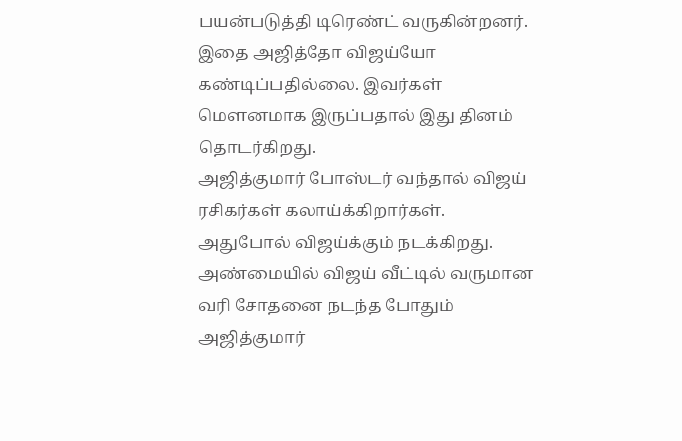பயன்படுத்தி டிரெண்ட் வருகின்றனர்.
இதை அஜித்தோ விஜய்யோ கண்டிப்பதில்லை. இவர்கள் மௌனமாக இருப்பதால் இது தினம் தொடர்கிறது.
அஜித்குமார் போஸ்டர் வந்தால் விஜய் ரசிகர்கள் கலாய்க்கிறார்கள். அதுபோல் விஜய்க்கும் நடக்கிறது.
அண்மையில் விஜய் வீட்டில் வருமான வரி சோதனை நடந்த போதும் அஜித்குமார்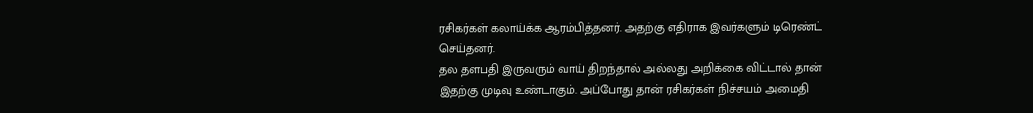ரசிகர்கள் கலாய்க்க ஆரம்பித்தனர். அதற்கு எதிராக இவர்களும் டிரெண்ட் செய்தனர்.
தல தளபதி இருவரும் வாய் திறந்தால் அல்லது அறிக்கை விட்டால் தான் இதற்கு முடிவு உண்டாகும். அப்போது தான் ரசிகர்கள் நிச்சயம் அமைதி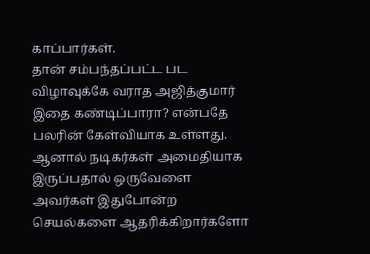காப்பார்கள்.
தான் சம்பந்தப்பட்ட பட விழாவுக்கே வராத அஜித்குமார் இதை கண்டிப்பாரா? என்பதே பலரின் கேள்வியாக உள்ளது.
ஆனால் நடிகர்கள் அமைதியாக இருப்பதால் ஒருவேளை அவர்கள் இதுபோன்ற செயல்களை ஆதரிக்கிறார்களோ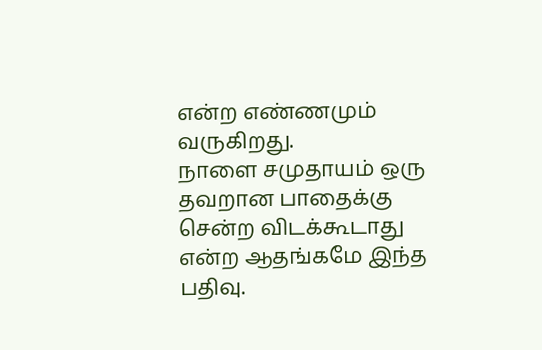என்ற எண்ணமும் வருகிறது.
நாளை சமுதாயம் ஒரு தவறான பாதைக்கு சென்ற விடக்கூடாது என்ற ஆதங்கமே இந்த பதிவு.